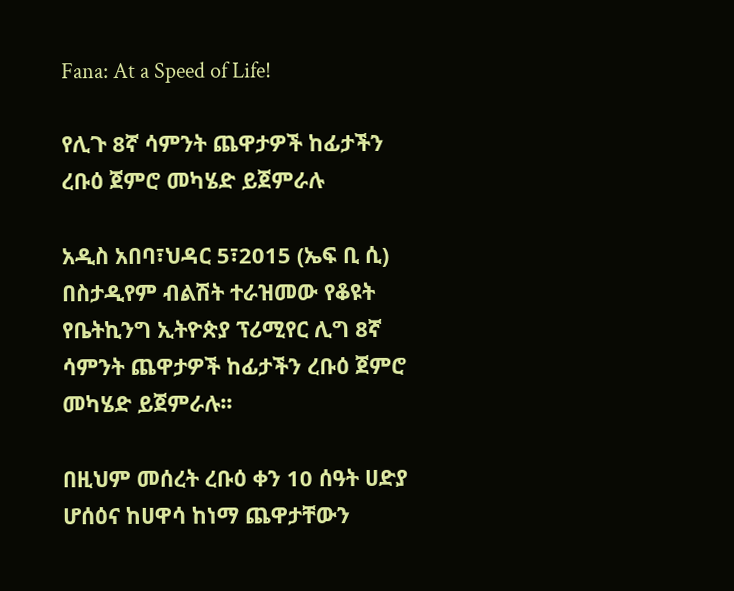Fana: At a Speed of Life!

የሊጉ 8ኛ ሳምንት ጨዋታዎች ከፊታችን ረቡዕ ጀምሮ መካሄድ ይጀምራሉ

አዲስ አበባ፣ህዳር 5፣2015 (ኤፍ ቢ ሲ) በስታዲየም ብልሽት ተራዝመው የቆዩት የቤትኪንግ ኢትዮጵያ ፕሪሚየር ሊግ 8ኛ ሳምንት ጨዋታዎች ከፊታችን ረቡዕ ጀምሮ መካሄድ ይጀምራሉ፡፡

በዚህም መሰረት ረቡዕ ቀን 10 ሰዓት ሀድያ ሆሰዕና ከሀዋሳ ከነማ ጨዋታቸውን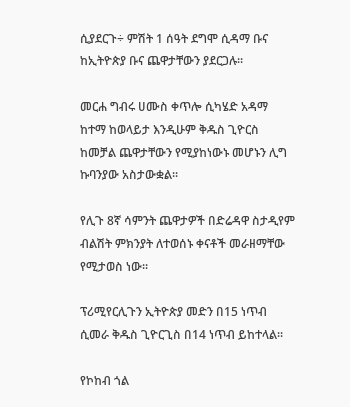ሲያደርጉ÷ ምሽት 1 ሰዓት ደግሞ ሲዳማ ቡና ከኢትዮጵያ ቡና ጨዋታቸውን ያደርጋሉ፡፡

መርሐ ግብሩ ሀሙስ ቀጥሎ ሲካሄድ አዳማ ከተማ ከወላይታ እንዲሁም ቅዱስ ጊዮርስ ከመቻል ጨዋታቸውን የሚያከነውኑ መሆኑን ሊግ ኩባንያው አስታውቋል፡፡

የሊጉ 8ኛ ሳምንት ጨዋታዎች በድሬዳዋ ስታዲየም ብልሽት ምክንያት ለተወሰኑ ቀናቶች መራዘማቸው የሚታወስ ነው፡፡

ፕሪሚየርሊጉን ኢትዮጵያ መድን በ15 ነጥብ ሲመራ ቅዱስ ጊዮርጊስ በ14 ነጥብ ይከተላል፡፡

የኮከብ ጎል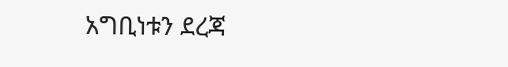አግቢነቱን ደረጃ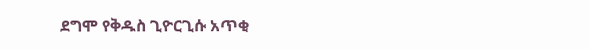ደግሞ የቅዱስ ጊዮርጊሱ አጥቂ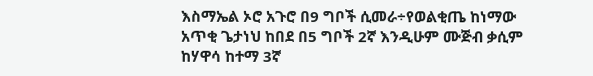እስማኤል ኦሮ አጉሮ በ9 ግቦች ሲመራ÷የወልቂጤ ከነማው አጥቂ ጌታነህ ከበደ በ5 ግቦች 2ኛ እንዲሁም ሙጅብ ቃሲም ከሃዋሳ ከተማ 3ኛ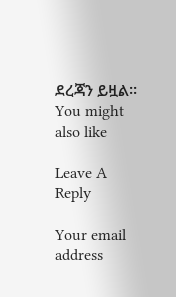ደረጃን ይዟል፡፡
You might also like

Leave A Reply

Your email address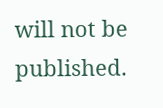will not be published.